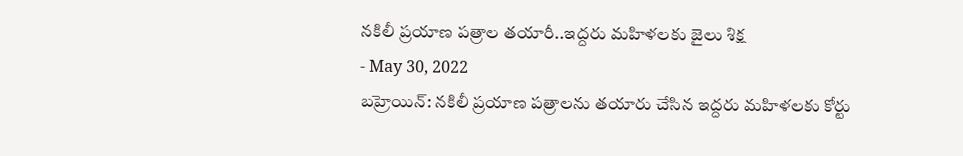నకిలీ ప్రయాణ పత్రాల తయారీ..ఇద్దరు మహిళలకు జైలు శిక్ష
- May 30, 2022
బహ్రెయిన్: నకిలీ ప్రయాణ పత్రాలను తయారు చేసిన ఇద్దరు మహిళలకు కోర్టు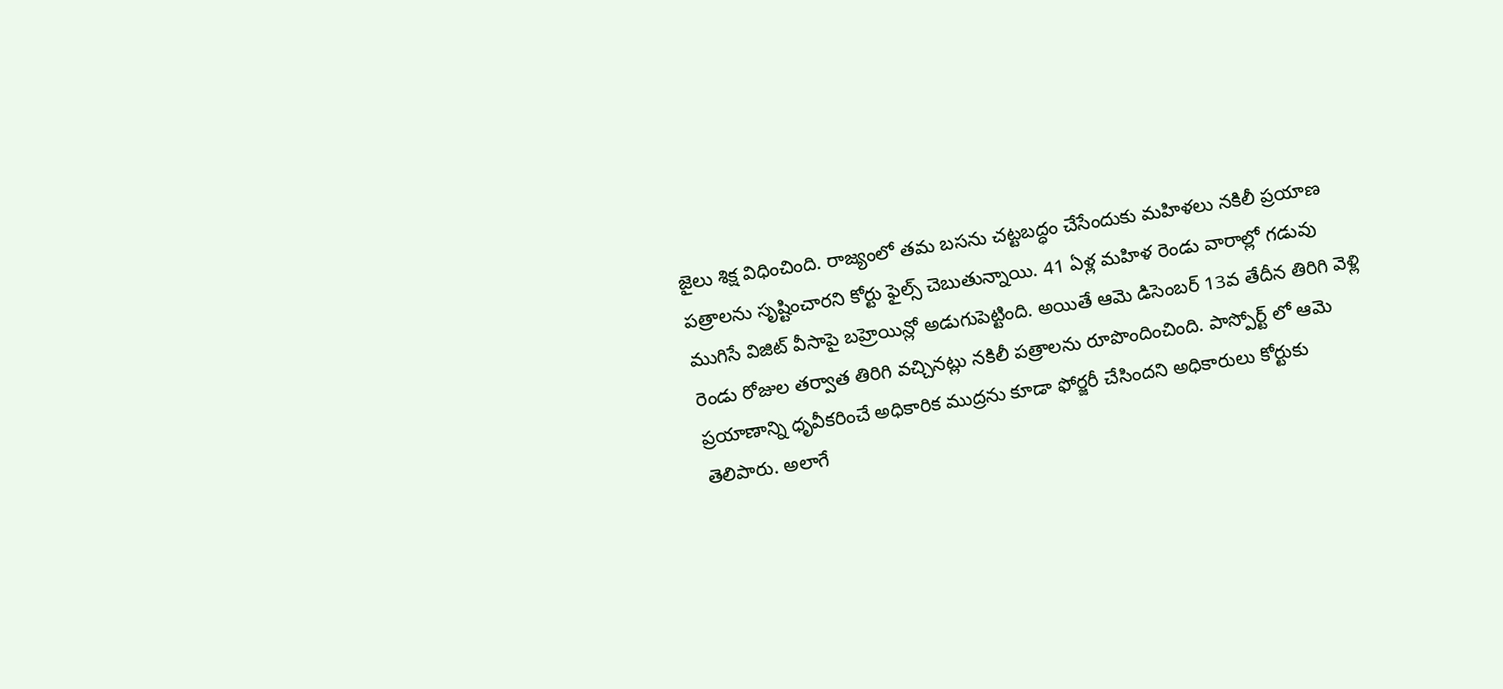జైలు శిక్ష విధించింది. రాజ్యంలో తమ బసను చట్టబద్ధం చేసేందుకు మహిళలు నకిలీ ప్రయాణ పత్రాలను సృష్టించారని కోర్టు ఫైల్స్ చెబుతున్నాయి. 41 ఏళ్ల మహిళ రెండు వారాల్లో గడువు ముగిసే విజిట్ వీసాపై బహ్రెయిన్లో అడుగుపెట్టింది. అయితే ఆమె డిసెంబర్ 13వ తేదీన తిరిగి వెళ్లి రెండు రోజుల తర్వాత తిరిగి వచ్చినట్లు నకిలీ పత్రాలను రూపొందించింది. పాస్పోర్ట్ లో ఆమె ప్రయాణాన్ని ధృవీకరించే అధికారిక ముద్రను కూడా ఫోర్జరీ చేసిందని అధికారులు కోర్టుకు తెలిపారు. అలాగే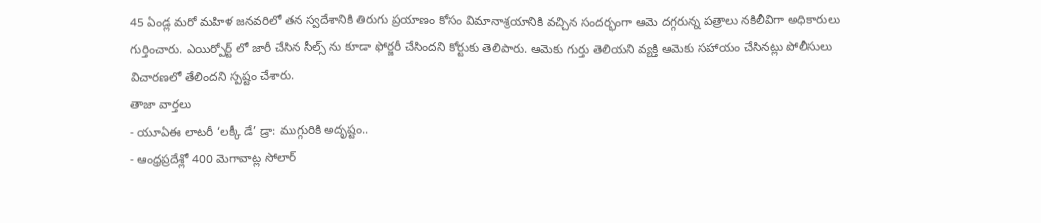45 ఏండ్ల మరో మహిళ జనవరిలో తన స్వదేశానికి తిరుగు ప్రయాణం కోసం విమానాశ్రయానికి వచ్చిన సందర్భంగా ఆమె దగ్గరున్న పత్రాలు నకిలీవిగా అధికారులు గుర్తించారు. ఎయిర్పోర్ట్ లో జారీ చేసిన సీల్స్ ను కూడా ఫోర్జరీ చేసిందని కోర్టుకు తెలిపారు. ఆమెకు గుర్తు తెలియని వ్యక్తి ఆమెకు సహాయం చేసినట్లు పోలీసులు విచారణలో తేలిందని స్పష్టం చేశారు.
తాజా వార్తలు
- యూఏఈ లాటరీ ‘లక్కీ డే’ డ్రా: ముగ్గురికి అదృష్టం..
- ఆంధ్రప్రదేశ్లో 400 మెగావాట్ల సోలార్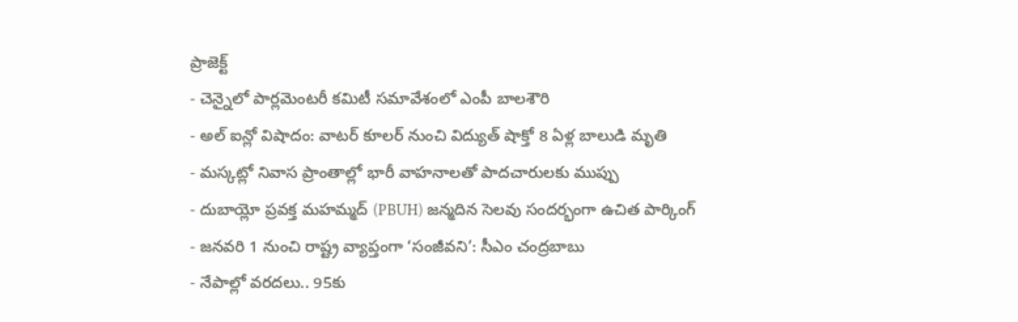ప్రాజెక్ట్
- చెన్నైలో పార్లమెంటరీ కమిటీ సమావేశంలో ఎంపీ బాలశౌరి
- అల్ ఐన్లో విషాదం: వాటర్ కూలర్ నుంచి విద్యుత్ షాక్తో 8 ఏళ్ల బాలుడి మృతి
- మస్కట్లో నివాస ప్రాంతాల్లో భారీ వాహనాలతో పాదచారులకు ముప్పు
- దుబాయ్లో ప్రవక్త మహమ్మద్ (PBUH) జన్మదిన సెలవు సందర్భంగా ఉచిత పార్కింగ్
- జనవరి 1 నుంచి రాష్ట్ర వ్యాప్తంగా ‘సంజీవని’: సీఎం చంద్రబాబు
- నేపాల్లో వరదలు.. 95కు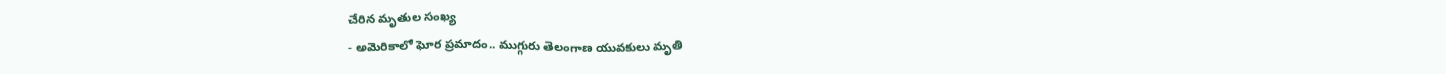చేరిన మృతుల సంఖ్య
- అమెరికాలో ఘోర ప్రమాదం.. ముగ్గురు తెలంగాణ యువకులు మృతి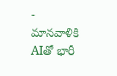- మానవాళికి AIతో భారీ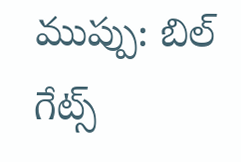ముప్పు: బిల్ గేట్స్